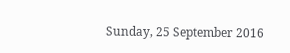Sunday, 25 September 2016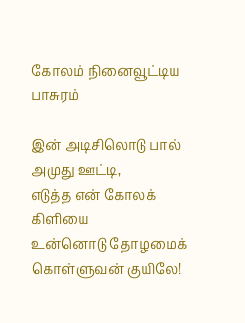கோலம் நினைவூட்டிய பாசுரம்

இன் அடிசிலொடு பால் அமுது ஊட்டி,
எடுத்த என் கோலக் கிளியை
உன்னொடு தோழமைக் கொள்ளுவன் குயிலே!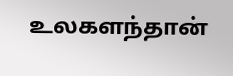உலகளந்தான்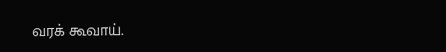வரக் கூவாய்.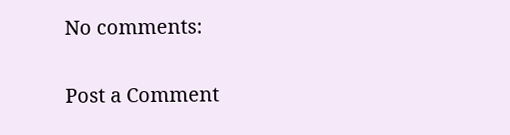No comments:

Post a Comment